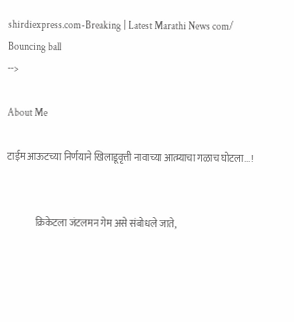shirdiexpress.com-Breaking | Latest Marathi News com/
Bouncing ball
-->

About Me

टाईम आऊटच्या निर्णयाने खिलाडूवृत्ती नावाच्या आत्म्याचा गळाच घोटला...!


               क्रिकेटला जंटलमन गेम असे संबोधले जाते,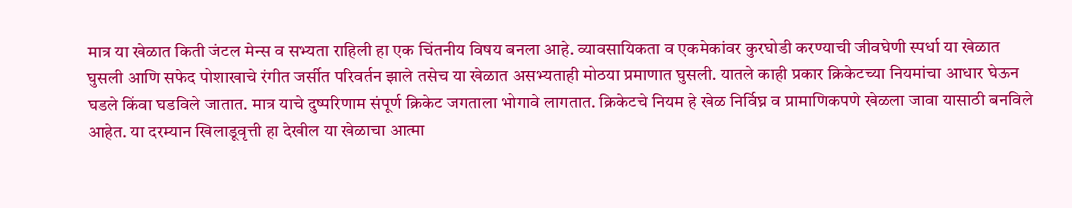मात्र या खेळात किती जंटल मेन्स व सभ्यता राहिली हा एक चिंतनीय विषय बनला आहे. व्यावसायिकता व एकमेकांवर कुरघोडी करण्याची जीवघेणी स्पर्धा या खेळात घुसली आणि सफेद पोशाखाचे रंगीत जर्सीत परिवर्तन झाले तसेच या खेळात असभ्यताही मोठया प्रमाणात घुसली. यातले काही प्रकार क्रिकेटच्या नियमांचा आधार घेऊन घडले किंवा घडविले जातात. मात्र याचे दुष्परिणाम संपूर्ण क्रिकेट जगताला भोगावे लागतात. क्रिकेटचे नियम हे खेळ निर्विघ्न व प्रामाणिकपणे खेळला जावा यासाठी बनविले आहेत. या दरम्यान खिलाडूवृत्ती हा देखील या खेळाचा आत्मा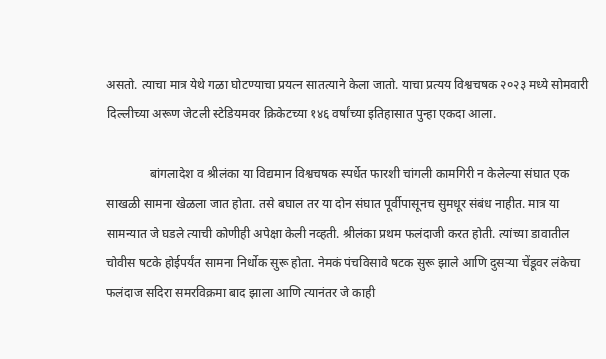असतो. त्याचा मात्र येथे गळा घोटण्याचा प्रयत्न सातत्याने केला जातो. याचा प्रत्यय विश्वचषक २०२३ मध्ये सोमवारी दिल्लीच्या अरूण जेटली स्टेडियमवर क्रिकेटच्या १४६ वर्षांच्या इतिहासात पुन्हा एकदा आला.

              बांगलादेश व श्रीलंका या विद्यमान विश्वचषक स्पर्धेत फारशी चांगली कामगिरी न केलेल्या संघात एक साखळी सामना खेळला जात होता. तसे बघाल तर या दोन संघात पूर्वीपासूनच सुमधूर संबंध नाहीत. मात्र या सामन्यात जे घडले त्याची कोणीही अपेक्षा केली नव्हती. श्रीलंका प्रथम फलंदाजी करत होती. त्यांच्या डावातील चोवीस षटके होईपर्यंत सामना निर्धोक सुरू होता. नेमकं पंचविसावे षटक सुरू झाले आणि दुसऱ्या चेंडूवर लंकेचा फलंदाज सदिरा समरविक्रमा बाद झाला आणि त्यानंतर जे काही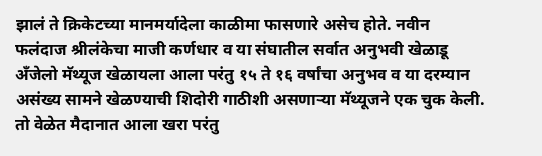झालं ते क्रिकेटच्या मानमर्यादेला काळीमा फासणारे असेच होते. नवीन फलंदाज श्रीलंकेचा माजी कर्णधार व या संघातील सर्वात अनुभवी खेळाडू अँजेलो मॅथ्यूज खेळायला आला परंतु १५ ते १६ वर्षांचा अनुभव व या दरम्यान असंख्य सामने खेळण्याची शिदोरी गाठीशी असणाऱ्या मॅथ्यूजने एक चुक केली. तो वेळेत मैदानात आला खरा परंतु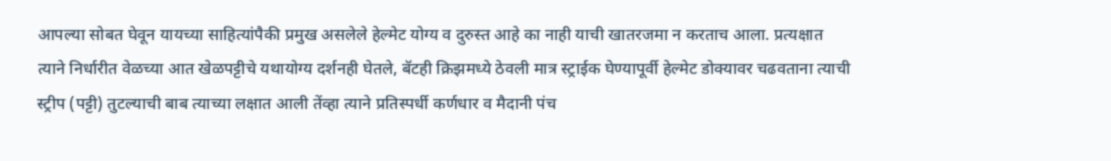आपल्या सोबत घेवून यायच्या साहित्यांपैकी प्रमुख असलेले हेल्मेट योग्य व दुरुस्त आहे का नाही याची खातरजमा न करताच आला. प्रत्यक्षात त्याने निर्धारीत वेळच्या आत खेळपट्टीचे यथायोग्य दर्शनही घेतले, बॅटही क्रिझमध्ये ठेवली मात्र स्ट्राईक घेण्यापूर्वी हेल्मेट डोक्यावर चढवताना त्याची स्ट्रीप (पट्टी) तुटल्याची बाब त्याच्या लक्षात आली तेंव्हा त्याने प्रतिस्पर्धी कर्णधार व मैदानी पंच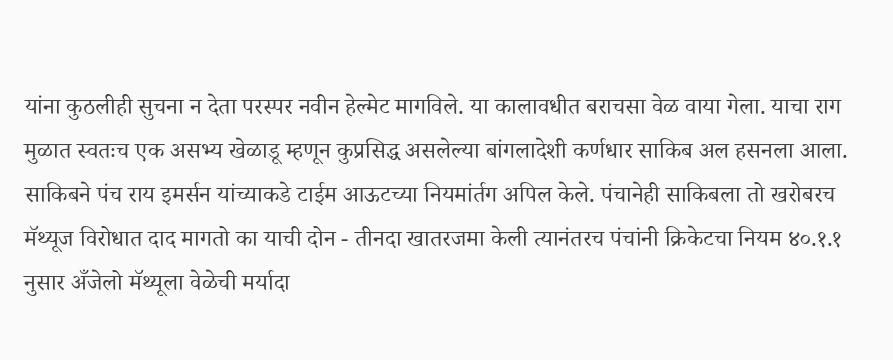यांना कुठलीही सुचना न देता परस्पर नवीन हेल्मेट मागविले. या कालावधीत बराचसा वेळ वाया गेला. याचा राग मुळात स्वतःच एक असभ्य खेळाडू म्हणून कुप्रसिद्ध असलेल्या बांगलादेशी कर्णधार साकिब अल हसनला आला. साकिबने पंच राय इमर्सन यांच्याकडे टाईम आऊटच्या नियमांर्तग अपिल केले. पंचानेही साकिबला तो खरोबरच मॅथ्यूज विरोधात दाद मागतो का याची दोन - तीनदा खातरजमा केली त्यानंतरच पंचांनी क्रिकेटचा नियम ४०.१.१ नुसार अँजेलो मॅथ्यूला वेळेची मर्यादा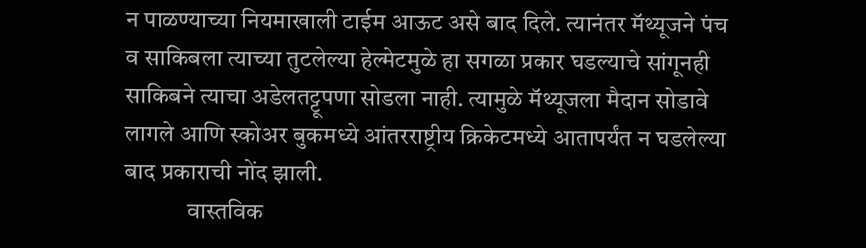न पाळण्याच्या नियमाखाली टाईम आऊट असे बाद दिले. त्यानंतर मॅथ्यूजने पंच व साकिबला त्याच्या तुटलेल्या हेल्मेटमुळे हा सगळा प्रकार घडल्याचे सांगूनही साकिबने त्याचा अडेलतट्टूपणा सोडला नाही. त्यामुळे मॅथ्यूजला मैदान सोडावे लागले आणि स्कोअर बुकमध्ये आंतरराष्ट्रीय क्रिकेटमध्ये आतापर्यंत न घडलेल्या बाद प्रकाराची नोंद झाली.
             वास्तविक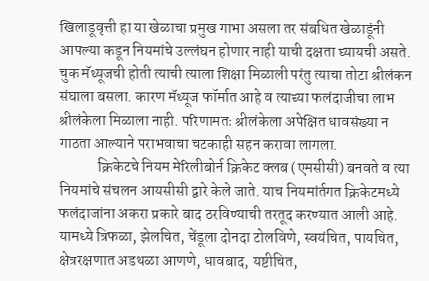खिलाडूवृत्ती हा या खेळाचा प्रमुख गाभा असला तर संबधित खेळाडूंनी आपल्या कडून नियमांचे उल्लंघन होणार नाही याची दक्षता घ्यायची असते. चुक मॅथ्यूजची होती त्याची त्याला शिक्षा मिळाली परंतु त्याचा तोटा श्रीलंकन संघाला बसला. कारण मॅथ्यूज फॉर्मात आहे व त्याच्या फलंदाजीचा लाभ श्रीलंकेला मिळाला नाही. परिणामतः श्रीलंकेला अपेक्षित धावसंख्या न गाठता आल्याने पराभवाचा चटकाही सहन करावा लागला.
             क्रिकेटचे नियम मेरिलीबोर्न क्रिकेट क्लब (एमसीसी) बनवते व त्या नियमांचे संचलन आयसीसी द्वारे केले जाते. याच नियमांर्तगत क्रिकेटमध्ये फलंदाजांना अकरा प्रकारे बाद ठरविण्याची तरतूद करण्यात आली आहे. यामध्ये त्रिफळा, झेलचित, चेंडूला दोनदा टोलविणे, स्वयंचित, पायचित, क्षेत्ररक्षणात अडथळा आणणे, धावबाद, यष्टीचित,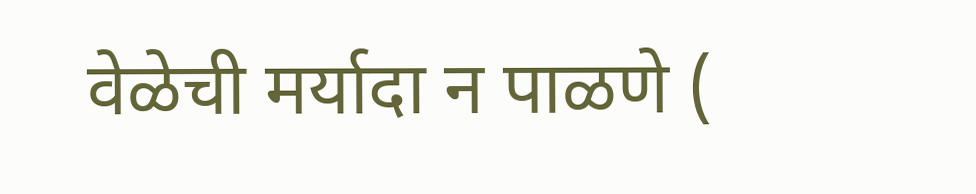वेळेची मर्यादा न पाळणे (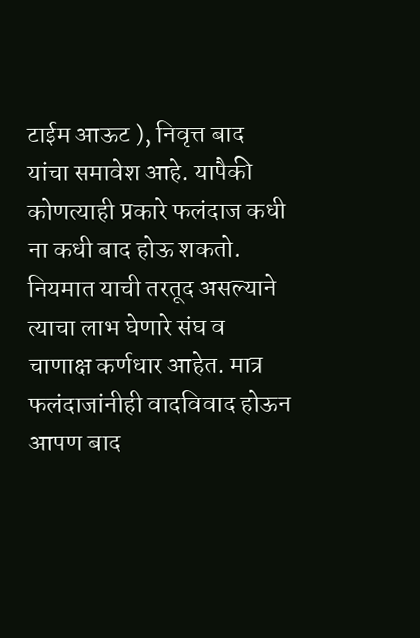टाईम आऊट ), निवृत्त बाद यांचा समावेश आहे. यापैकी कोणत्याही प्रकारे फलंदाज कधी ना कधी बाद होऊ शकतो. नियमात याची तरतूद असल्याने त्याचा लाभ घेणारे संघ व चाणाक्ष कर्णधार आहेत. मात्र फलंदाजांनीही वादविवाद होऊन आपण बाद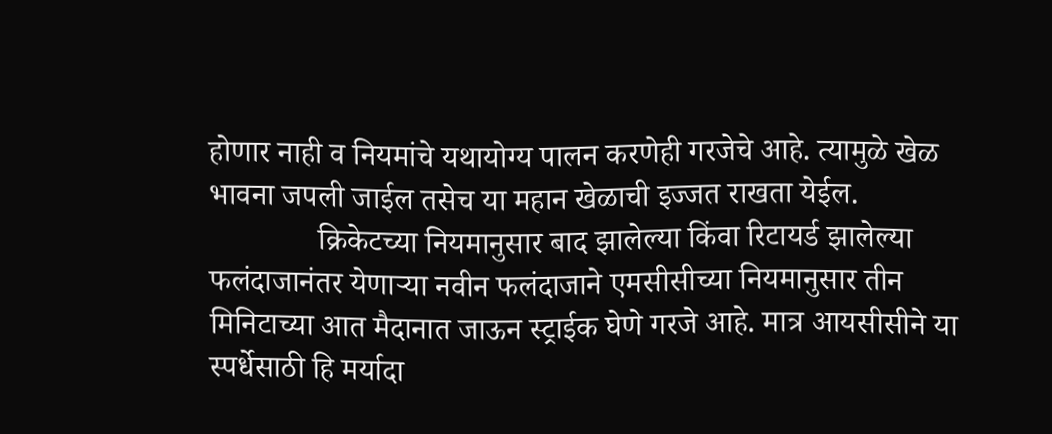होणार नाही व नियमांचे यथायोग्य पालन करणेही गरजेचे आहे. त्यामुळे खेळ भावना जपली जाईल तसेच या महान खेळाची इज्जत राखता येईल.
              क्रिकेटच्या नियमानुसार बाद झालेल्या किंवा रिटायर्ड झालेल्या फलंदाजानंतर येणाऱ्या नवीन फलंदाजाने एमसीसीच्या नियमानुसार तीन मिनिटाच्या आत मैदानात जाऊन स्ट्राईक घेणे गरजे आहे. मात्र आयसीसीने या स्पर्धेसाठी हि मर्यादा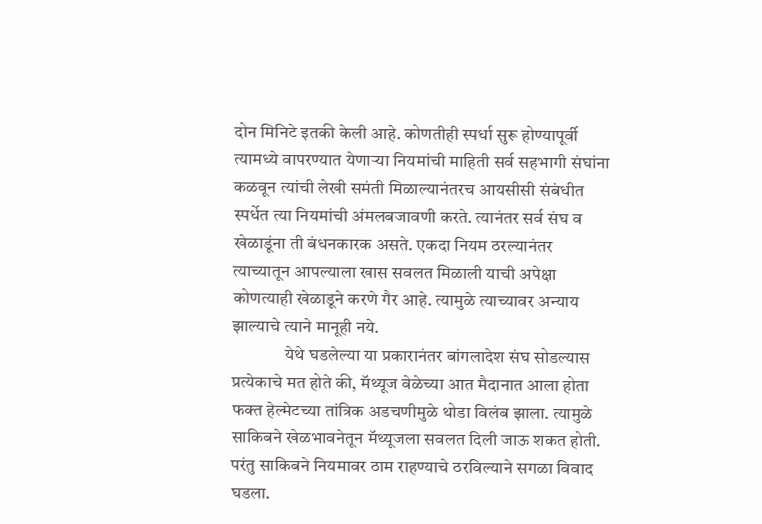दोन मिनिटे इतकी केली आहे. कोणतीही स्पर्धा सुरू होण्यापूर्वी त्यामध्ये वापरण्यात येणाऱ्या नियमांची माहिती सर्व सहभागी संघांना कळवून त्यांची लेखी समंती मिळाल्यानंतरच आयसीसी संबंधीत स्पर्धेत त्या नियमांची अंमलबजावणी करते. त्यानंतर सर्व संघ व खेळाडूंना ती बंधनकारक असते. एकदा नियम ठरल्यानंतर त्याच्यातून आपल्याला खास सवलत मिळाली याची अपेक्षा कोणत्याही खेळाडूने करणे गैर आहे. त्यामुळे त्याच्यावर अन्याय झाल्याचे त्याने मानूही नये.
               येथे घडलेल्या या प्रकारानंतर बांगलादेश संघ सोडल्यास प्रत्येकाचे मत होते की, मॅथ्यूज वेळेच्या आत मैदानात आला होता फक्त हेल्मेटच्या तांत्रिक अडचणीमुळे थोडा विलंब झाला. त्यामुळे साकिबने खेळभावनेतून मॅथ्यूजला सवलत दिली जाऊ शकत होती. परंतु साकिबने नियमावर ठाम राहण्याचे ठरविल्याने सगळा विवाद घडला.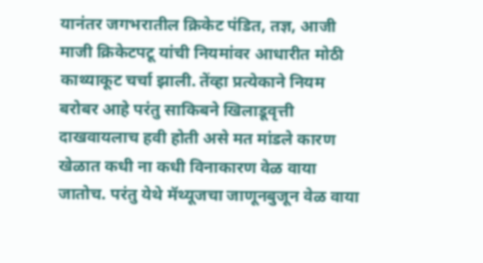यानंतर जगभरातील क्रिकेट पंडित, तज्ञ, आजी माजी क्रिकेटपटू यांची नियमांवर आधारीत मोठी काथ्याकूट चर्चा झाली. तेंव्हा प्रत्येकाने नियम बरोबर आहे परंतु साकिबने खिलाडूवृत्ती दाखवायलाच हवी होती असे मत मांडले कारण खेळात कधी ना कधी विनाकारण वेळ वाया जातोच. परंतु येथे मॅथ्यूजचा जाणूनबुजून वेळ वाया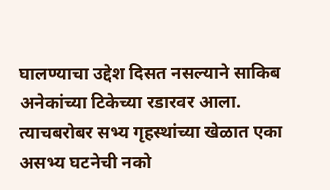घालण्याचा उद्देश दिसत नसल्याने साकिब अनेकांच्या टिकेच्या रडारवर आला. त्याचबरोबर सभ्य गृहस्थांच्या खेळात एका असभ्य घटनेची नको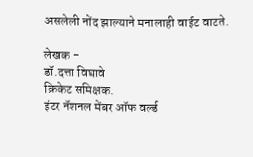असलेली नोंद झाल्याने मनालाही वाईट वाटते.

लेखक -
डॉ.दत्ता विघावे
क्रिकेट समिक्षक.
इंटर नॅशनल मेंबर ऑफ वर्ल्ड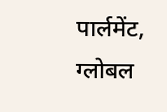पार्लमेंट,
ग्लोबल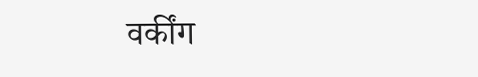वर्कींग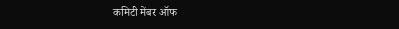कमिटी मेंबर ऑफ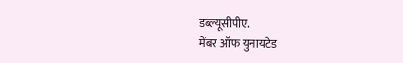डब्ल्यूसीपीए.
मेंबर ऑफ युनायटेड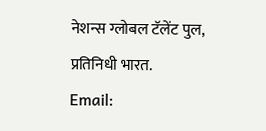नेशन्स ग्लोबल टॅलेंट पुल,
प्रतिनिधी भारत.
Email: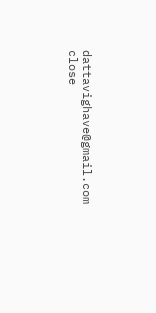dattavighave@gmail.com
close